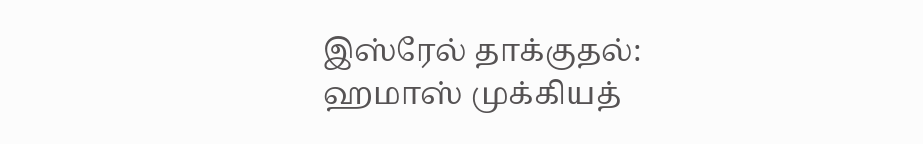இஸ்ரேல் தாக்குதல்: ஹமாஸ் முக்கியத்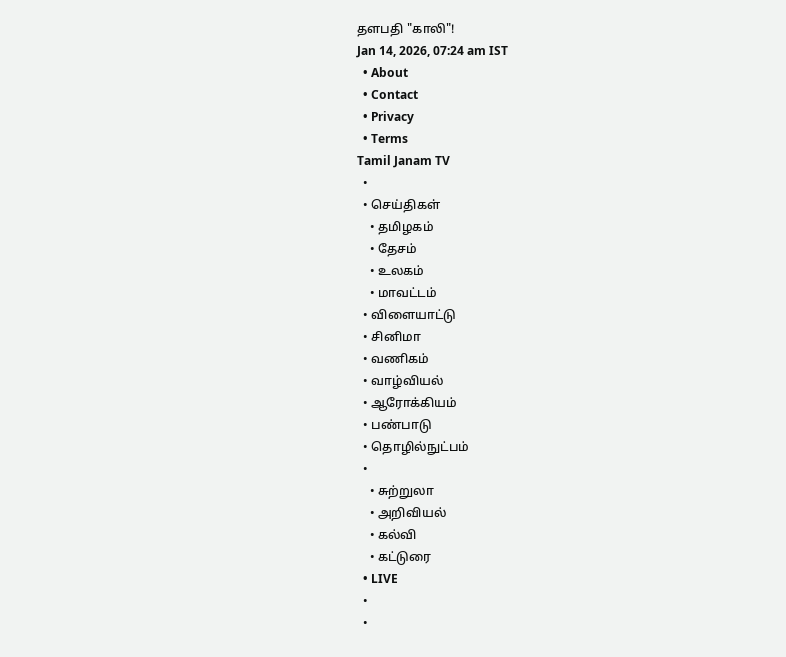தளபதி "காலி"!
Jan 14, 2026, 07:24 am IST
  • About
  • Contact
  • Privacy
  • Terms
Tamil Janam TV
  •
  • செய்திகள்
    • தமிழகம்
    • தேசம்
    • உலகம்
    • மாவட்டம்
  • விளையாட்டு
  • சினிமா
  • வணிகம்
  • வாழ்வியல்
  • ஆரோக்கியம்
  • பண்பாடு
  • தொழில்நுட்பம்
  •
    • சுற்றுலா
    • அறிவியல்
    • கல்வி
    • கட்டுரை
  • LIVE
  •
  •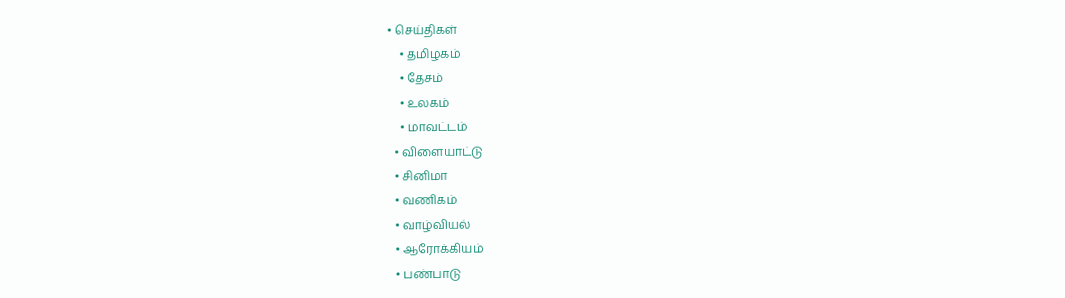• செய்திகள்
    • தமிழகம்
    • தேசம்
    • உலகம்
    • மாவட்டம்
  • விளையாட்டு
  • சினிமா
  • வணிகம்
  • வாழ்வியல்
  • ஆரோக்கியம்
  • பண்பாடு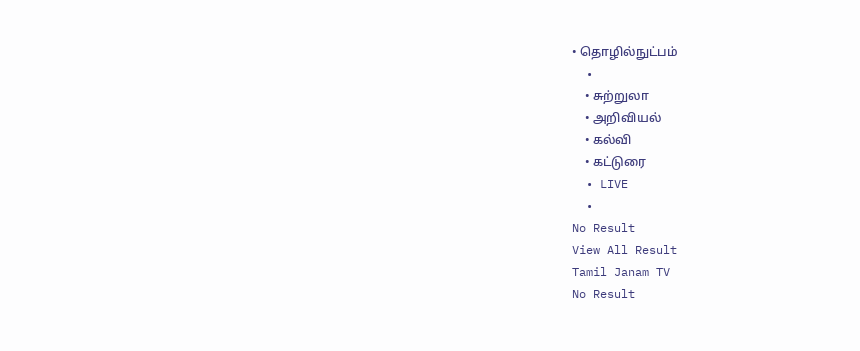• தொழில்நுட்பம்
  •
    • சுற்றுலா
    • அறிவியல்
    • கல்வி
    • கட்டுரை
  • LIVE
  •
No Result
View All Result
Tamil Janam TV
No Result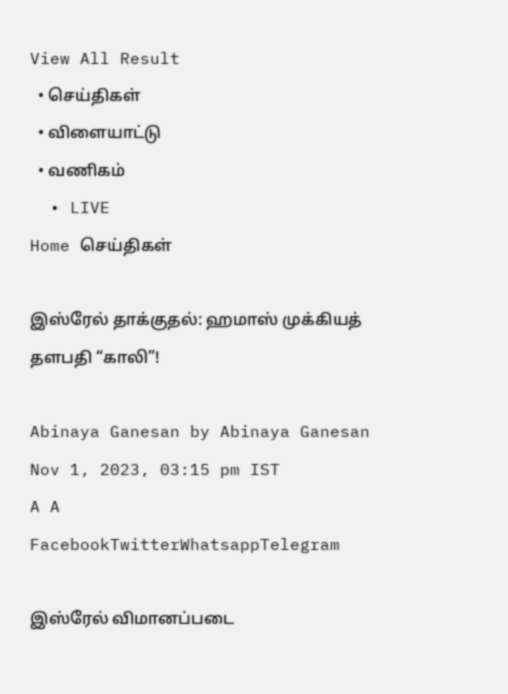View All Result
  • செய்திகள்
  • விளையாட்டு
  • வணிகம்
  • LIVE
Home செய்திகள்

இஸ்ரேல் தாக்குதல்: ஹமாஸ் முக்கியத் தளபதி “காலி”!

Abinaya Ganesan by Abinaya Ganesan
Nov 1, 2023, 03:15 pm IST
A A
FacebookTwitterWhatsappTelegram

இஸ்ரேல் விமானப்படை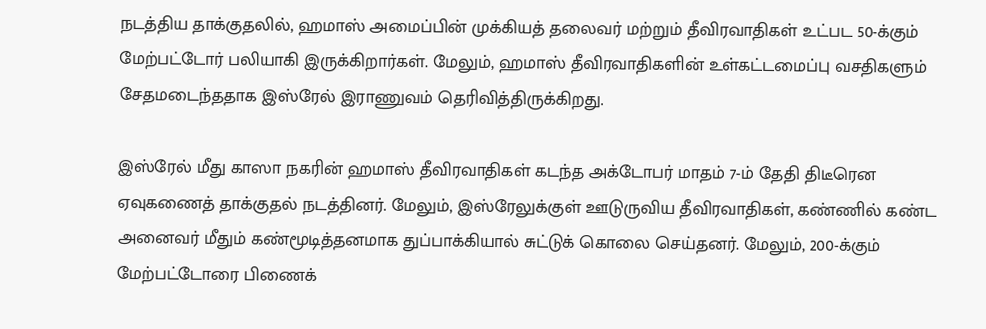நடத்திய தாக்குதலில், ஹமாஸ் அமைப்பின் முக்கியத் தலைவர் மற்றும் தீவிரவாதிகள் உட்பட 50-க்கும் மேற்பட்டோர் பலியாகி இருக்கிறார்கள். மேலும், ஹமாஸ் தீவிரவாதிகளின் உள்கட்டமைப்பு வசதிகளும் சேதமடைந்ததாக இஸ்ரேல் இராணுவம் தெரிவித்திருக்கிறது.

இஸ்ரேல் மீது காஸா நகரின் ஹமாஸ் தீவிரவாதிகள் கடந்த அக்டோபர் மாதம் 7-ம் தேதி திடீரென ஏவுகணைத் தாக்குதல் நடத்தினர். மேலும், இஸ்ரேலுக்குள் ஊடுருவிய தீவிரவாதிகள், கண்ணில் கண்ட அனைவர் மீதும் கண்மூடித்தனமாக துப்பாக்கியால் சுட்டுக் கொலை செய்தனர். மேலும், 200-க்கும் மேற்பட்டோரை பிணைக்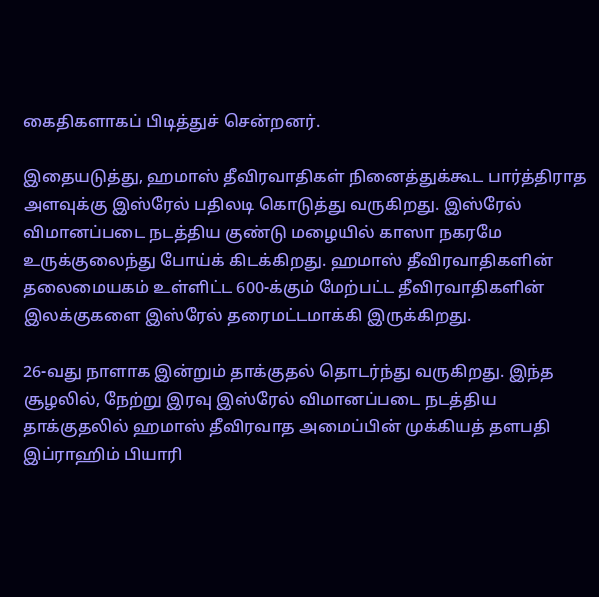கைதிகளாகப் பிடித்துச் சென்றனர்.

இதையடுத்து, ஹமாஸ் தீவிரவாதிகள் நினைத்துக்கூட பார்த்திராத அளவுக்கு இஸ்ரேல் பதிலடி கொடுத்து வருகிறது. இஸ்ரேல் விமானப்படை நடத்திய குண்டு மழையில் காஸா நகரமே உருக்குலைந்து போய்க் கிடக்கிறது. ஹமாஸ் தீவிரவாதிகளின் தலைமையகம் உள்ளிட்ட 600-க்கும் மேற்பட்ட தீவிரவாதிகளின் இலக்குகளை இஸ்ரேல் தரைமட்டமாக்கி இருக்கிறது.

26-வது நாளாக இன்றும் தாக்குதல் தொடர்ந்து வருகிறது. இந்த சூழலில், நேற்று இரவு இஸ்ரேல் விமானப்படை நடத்திய தாக்குதலில் ஹமாஸ் தீவிரவாத அமைப்பின் முக்கியத் தளபதி இப்ராஹிம் பியாரி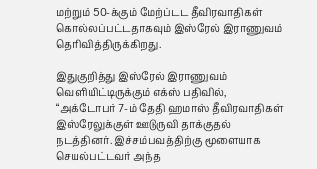மற்றும் 50-க்கும் மேற்ப்டட தீவிரவாதிகள் கொல்லப்பட்டதாகவும் இஸ்ரேல் இராணுவம் தெரிவித்திருக்கிறது.

இதுகுறித்து இஸ்ரேல் இராணுவம் வெளியிட்டிருக்கும் எக்ஸ் பதிவில், “அக்டோபர் 7-ம் தேதி ஹமாஸ் தீவிரவாதிகள் இஸ்ரேலுக்குள் ஊடுருவி தாக்குதல் நடத்தினர். இச்சம்பவத்திற்கு மூளையாக செயல்பட்டவர் அந்த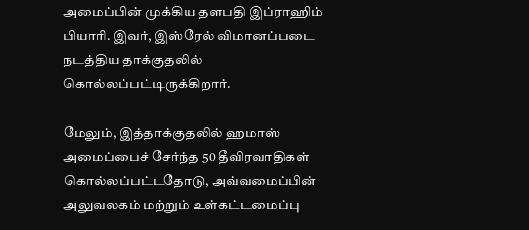அமைப்பின் முக்கிய தளபதி இப்ராஹிம் பியாரி. இவர், இஸ்ரேல் விமானப்படை நடத்திய தாக்குதலில் கொல்லப்பட்டிருக்கிறார்.

மேலும், இத்தாக்குதலில் ஹமாஸ் அமைப்பைச் சேர்ந்த 50 தீவிரவாதிகள் கொல்லப்பட்டதோடு, அவ்வமைப்பின் அலுவலகம் மற்றும் உள்கட்டமைப்பு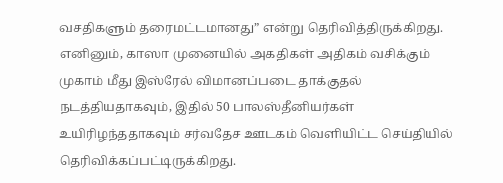வசதிகளும் தரைமட்டமானது” என்று தெரிவித்திருக்கிறது. எனினும், காஸா முனையில் அகதிகள் அதிகம் வசிக்கும் முகாம் மீது இஸ்ரேல் விமானப்படை தாக்குதல் நடத்தியதாகவும், இதில் 50 பாலஸ்தீனியர்கள் உயிரிழந்ததாகவும் சர்வதேச ஊடகம் வெளியிட்ட செய்தியில் தெரிவிக்கப்பட்டிருக்கிறது.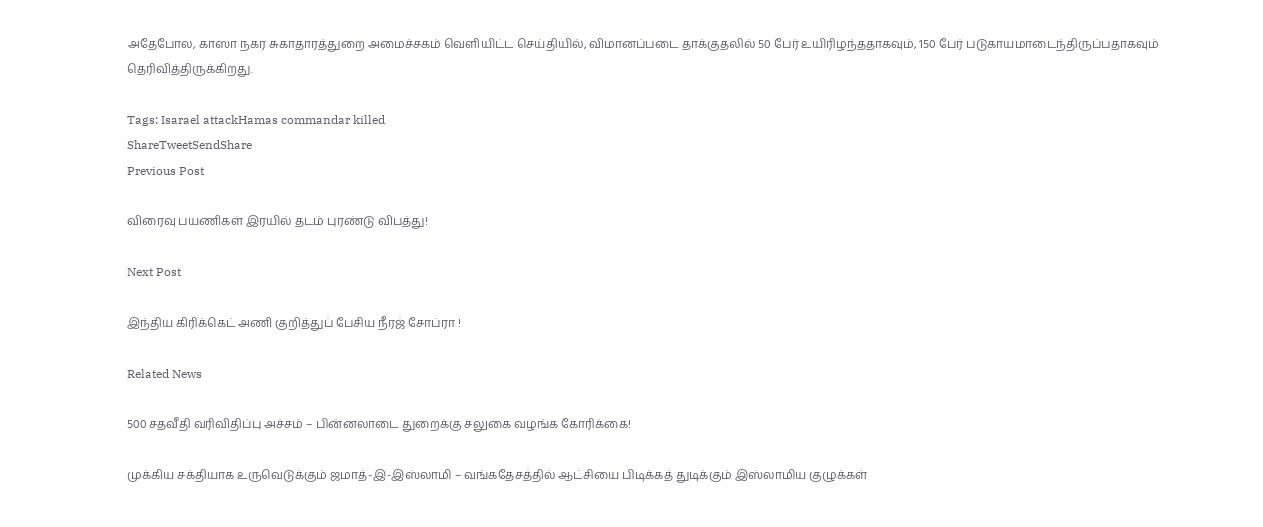அதேபோல, காஸா நகர சுகாதாரத்துறை அமைச்சகம் வெளியிட்ட செய்தியில், விமானப்படை தாக்குதலில் 50 பேர் உயிரிழந்ததாகவும், 150 பேர் படுகாயமாடைந்திருப்பதாகவும் தெரிவித்திருக்கிறது.

Tags: Isarael attackHamas commandar killed
ShareTweetSendShare
Previous Post

விரைவு பயணிகள் இரயில் தடம் புரண்டு விபத்து!

Next Post

இந்திய கிரிக்கெட் அணி குறித்துப் பேசிய நீரஜ் சோப்ரா !

Related News

500 சதவீதி வரிவிதிப்பு அச்சம் – பின்னலாடை துறைக்கு சலுகை வழங்க கோரிக்கை!

முக்கிய சக்தியாக உருவெடுக்கும் ஜமாத்-இ-இஸ்லாமி – வங்கதேசத்தில் ஆட்சியை பிடிக்கத் துடிக்கும் இஸ்லாமிய குழுக்கள்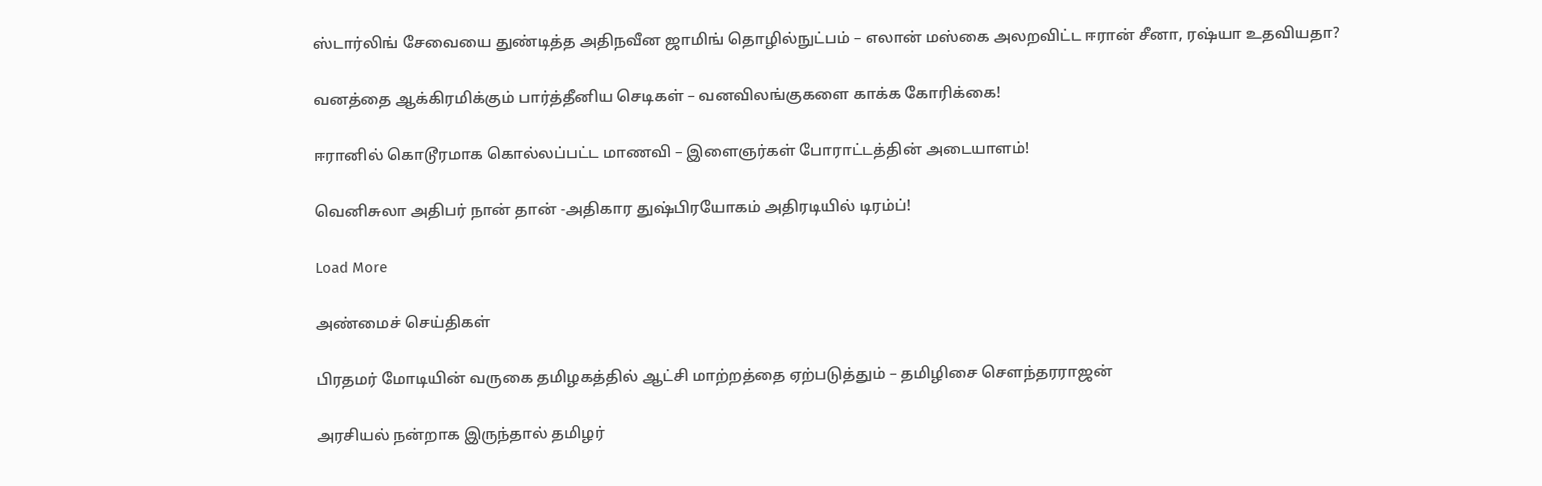ஸ்டார்லிங் சேவையை துண்டித்த அதிநவீன ஜாமிங் தொழில்நுட்பம் – எலான் மஸ்கை அலறவிட்ட ஈரான் சீனா, ரஷ்யா உதவியதா?

வனத்தை ஆக்கிரமிக்கும் பார்த்தீனிய செடிகள் – வனவிலங்குகளை காக்க கோரிக்கை!

ஈரானில் கொடூரமாக கொல்லப்பட்ட மாணவி – இளைஞர்கள் போராட்டத்தின் அடையாளம்!

வெனிசுலா அதிபர் நான் தான் -அதிகார துஷ்பிரயோகம் அதிரடியில் டிரம்ப்!

Load More

அண்மைச் செய்திகள்

பிரதமர் மோடியின் வருகை தமிழகத்தில் ஆட்சி மாற்றத்தை ஏற்படுத்தும் – தமிழிசை சௌந்தரராஜன்

அரசியல் நன்றாக இருந்தால் தமிழர்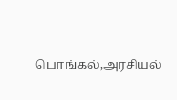பொங்கல்,அரசியல்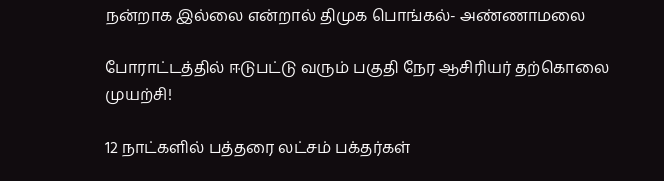நன்றாக இல்லை என்றால் திமுக பொங்கல்- அண்ணாமலை

போராட்டத்தில் ஈடுபட்டு வரும் பகுதி நேர ஆசிரியர் தற்கொலை முயற்சி!

12 நாட்களில் பத்தரை லட்சம் பக்தர்கள்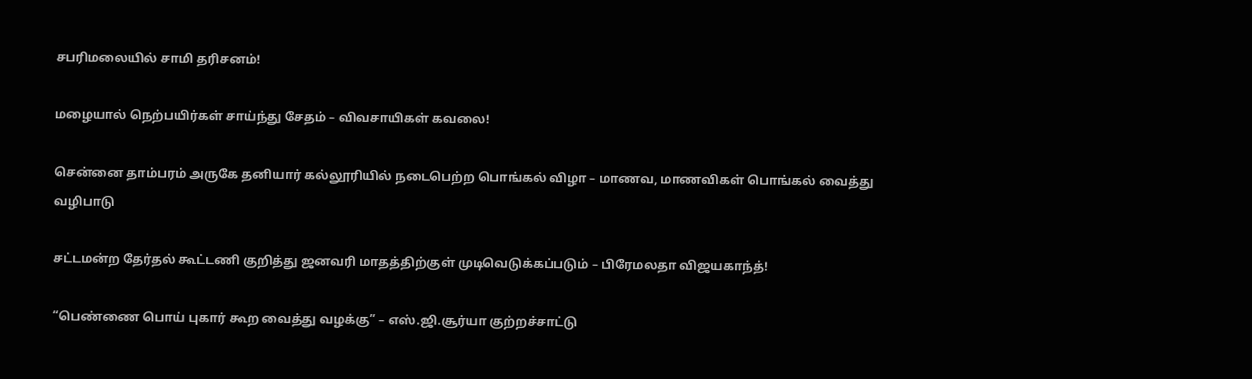சபரிமலையில் சாமி தரிசனம்!

மழையால் நெற்பயிர்கள் சாய்ந்து சேதம் – விவசாயிகள் கவலை!

சென்னை தாம்பரம் அருகே தனியார் கல்லூரியில் நடைபெற்ற பொங்கல் விழா – மாணவ, மாணவிகள் பொங்கல் வைத்து வழிபாடு

சட்டமன்ற தேர்தல் கூட்டணி குறித்து ஜனவரி மாதத்திற்குள் முடிவெடுக்கப்படும் – பிரேமலதா விஜயகாந்த்!

“பெண்ணை பொய் புகார் கூற வைத்து வழக்கு” – எஸ்.ஜி.சூர்யா குற்றச்சாட்டு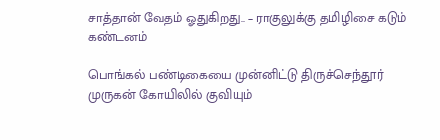சாத்தான் வேதம் ஓதுகிறது.. – ராகுலுக்கு தமிழிசை கடும் கண்டனம்

பொங்கல் பண்டிகையை முன்னிட்டு திருச்செந்தூர் முருகன் கோயிலில் குவியும்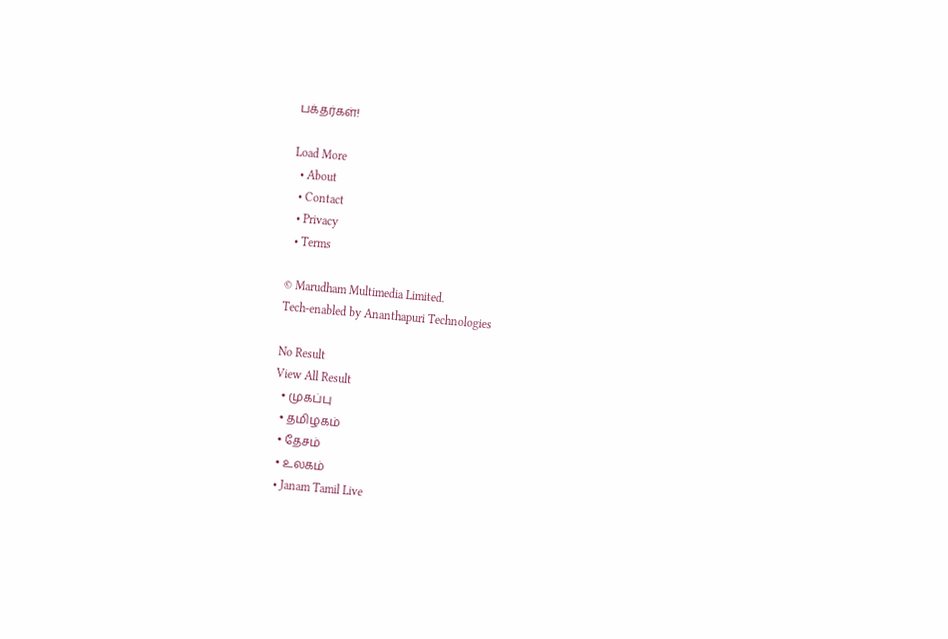பக்தர்கள்!

Load More
  • About
  • Contact
  • Privacy
  • Terms

© Marudham Multimedia Limited.
Tech-enabled by Ananthapuri Technologies

No Result
View All Result
  • முகப்பு
  • தமிழகம்
  • தேசம்
  • உலகம்
  • Janam Tamil Live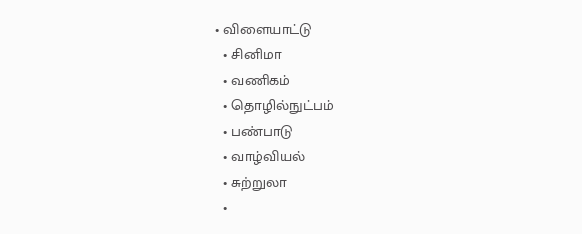• விளையாட்டு
  • சினிமா
  • வணிகம்
  • தொழில்நுட்பம்
  • பண்பாடு
  • வாழ்வியல்
  • சுற்றுலா
  •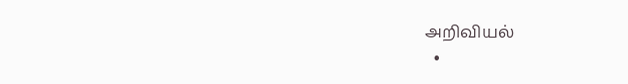அறிவியல்
  •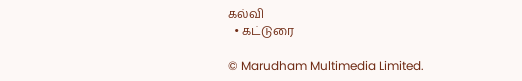கல்வி
  • கட்டுரை

© Marudham Multimedia Limited.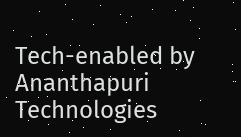Tech-enabled by Ananthapuri Technologies